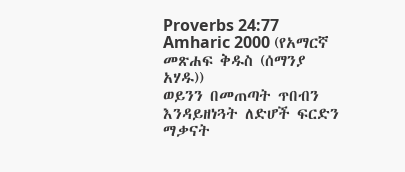Proverbs 24:77
Amharic 2000 (የአማርኛ መጽሐፍ ቅዱስ (ሰማንያ አሃዱ))
ወይንን በመጠጣት ጥበብን እንዳይዘነጓት ለድሆች ፍርድን ማቃናት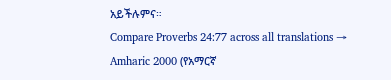አይችሉምና።
Compare Proverbs 24:77 across all translations →
Amharic 2000 (የአማርኛ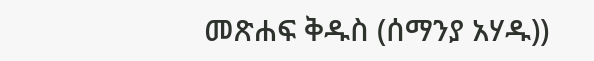መጽሐፍ ቅዱስ (ሰማንያ አሃዱ))